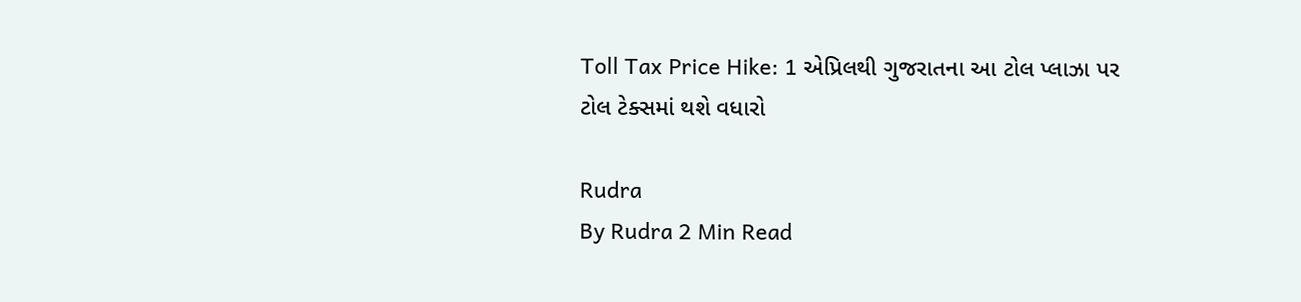Toll Tax Price Hike: 1 એપ્રિલથી ગુજરાતના આ ટોલ પ્લાઝા પર ટોલ ટેક્સમાં થશે વધારો

Rudra
By Rudra 2 Min Read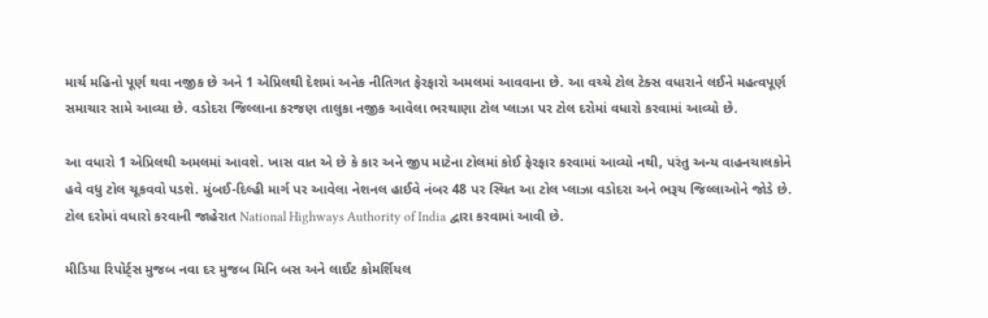માર્ચ મહિનો પૂર્ણ થવા નજીક છે અને 1 એપ્રિલથી દેશમાં અનેક નીતિગત ફેરફારો અમલમાં આવવાના છે. આ વચ્ચે ટોલ ટેક્સ વધારાને લઈને મહત્વપૂર્ણ સમાચાર સામે આવ્યા છે. વડોદરા જિલ્લાના કરજણ તાલુકા નજીક આવેલા ભરથાણા ટોલ પ્લાઝા પર ટોલ દરોમાં વધારો કરવામાં આવ્યો છે.

આ વધારો 1 એપ્રિલથી અમલમાં આવશે. ખાસ વાત એ છે કે કાર અને જીપ માટેના ટોલમાં કોઈ ફેરફાર કરવામાં આવ્યો નથી, પરંતુ અન્ય વાહનચાલકોને હવે વધુ ટોલ ચૂકવવો પડશે. મુંબઈ-દિલ્હી માર્ગ પર આવેલા નેશનલ હાઈવે નંબર 48 પર સ્થિત આ ટોલ પ્લાઝા વડોદરા અને ભરૂચ જિલ્લાઓને જોડે છે. ટોલ દરોમાં વધારો કરવાની જાહેરાત National Highways Authority of India દ્વારા કરવામાં આવી છે.

મીડિયા રિપોર્ટ્સ મુજબ નવા દર મુજબ મિનિ બસ અને લાઈટ કોમર્શિયલ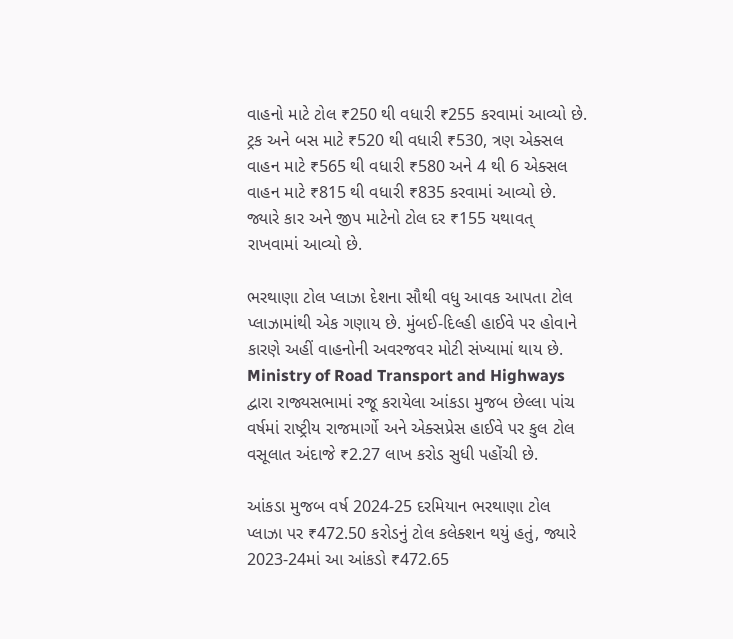વાહનો માટે ટોલ ₹250 થી વધારી ₹255 કરવામાં આવ્યો છે. ટ્રક અને બસ માટે ₹520 થી વધારી ₹530, ત્રણ એક્સલ વાહન માટે ₹565 થી વધારી ₹580 અને 4 થી 6 એક્સલ વાહન માટે ₹815 થી વધારી ₹835 કરવામાં આવ્યો છે. જ્યારે કાર અને જીપ માટેનો ટોલ દર ₹155 યથાવત્ રાખવામાં આવ્યો છે.

ભરથાણા ટોલ પ્લાઝા દેશના સૌથી વધુ આવક આપતા ટોલ પ્લાઝામાંથી એક ગણાય છે. મુંબઈ-દિલ્હી હાઈવે પર હોવાને કારણે અહીં વાહનોની અવરજવર મોટી સંખ્યામાં થાય છે. Ministry of Road Transport and Highways દ્વારા રાજ્યસભામાં રજૂ કરાયેલા આંકડા મુજબ છેલ્લા પાંચ વર્ષમાં રાષ્ટ્રીય રાજમાર્ગો અને એક્સપ્રેસ હાઈવે પર કુલ ટોલ વસૂલાત અંદાજે ₹2.27 લાખ કરોડ સુધી પહોંચી છે.

આંકડા મુજબ વર્ષ 2024-25 દરમિયાન ભરથાણા ટોલ પ્લાઝા પર ₹472.50 કરોડનું ટોલ કલેક્શન થયું હતું, જ્યારે 2023-24માં આ આંકડો ₹472.65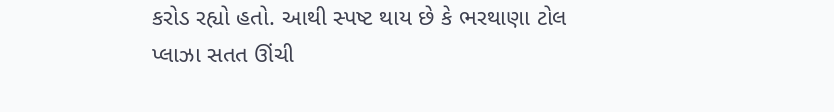કરોડ રહ્યો હતો. આથી સ્પષ્ટ થાય છે કે ભરથાણા ટોલ પ્લાઝા સતત ઊંચી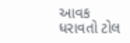આવક ધરાવતો ટોલ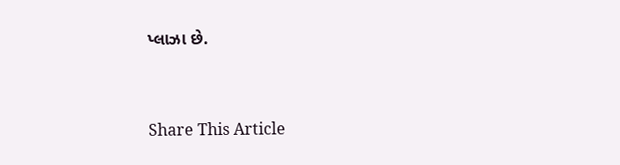પ્લાઝા છે.



Share This Article